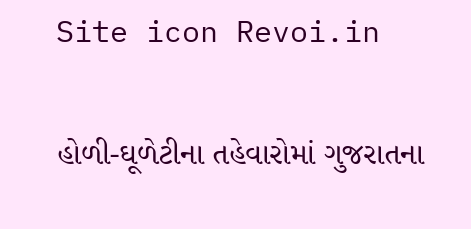Site icon Revoi.in

હોળી-ઘૂળેટીના તહેવારોમાં ગુજરાતના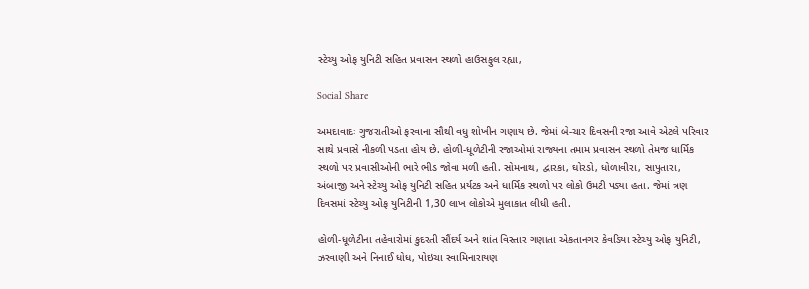સ્ટેચ્યુ ઓફ યુનિટી સહિત પ્રવાસન સ્થળો હાઉસફુલ રહ્યા,

Social Share

અમદાવાદઃ ગુજરાતીઓ ફરવાના સૌથી વધુ શોખીન ગણાય છે. જેમાં બે-ચાર દિવસની રજા આવે એટલે પરિવાર સાથે પ્રવાસે નીકળી પડતા હોય છે. હોળી-ધૂળેટીની રજાઓમાં રાજ્યના તમામ પ્રવાસન સ્થળો તેમજ ધાર્મિક સ્થળો પર પ્રવાસીઓની ભારે ભીડ જોવા મળી હતી. સોમનાથ, દ્વારકા, ઘોરડો, ધોળાવીરા, સાપુતારા, અંબાજી અને સ્ટેચ્યુ ઓફ યુનિટી સહિત પ્રર્યટક અને ધાર્મિક સ્થળો પર લોકો ઉમટી પડ્યા હતા. જેમાં ત્રણ દિવસમાં સ્ટેચ્યુ ઓફ યુનિટીની 1,30 લાખ લોકોએ મુલાકાત લીધી હતી.

હોળી-ધૂળેટીના તહેવારોમાં કુદરતી સૌંદર્ય અને શાંત વિસ્તાર ગણાતા એકતાનગર કેવડિયા સ્ટેચ્યુ ઓફ યુનિટી, ઝરવાણી અને નિનાઈ ધોધ, પોઇચા સ્વામિનારાયણ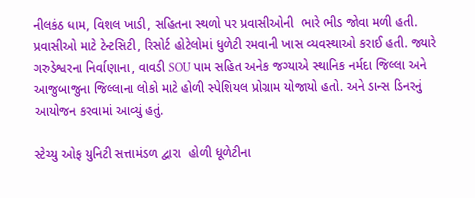નીલકંઠ ધામ, વિશલ ખાડી, સહિતના સ્થળો પર પ્રવાસીઓની  ભારે ભીડ જોવા મળી હતી. પ્રવાસીઓ માટે ટેન્ટસિટી, રિસોર્ટ હોટેલોમાં ધુળેટી રમવાની ખાસ વ્યવસ્થાઓ કરાઈ હતી. જ્યારે ગરુડેશ્વરના નિર્વાણાના, વાવડી SOU પામ સહિત અનેક જગ્યાએ સ્થાનિક નર્મદા જિલ્લા અને આજુબાજુના જિલ્લાના લોકો માટે હોળી સ્પેશિયલ પ્રોગ્રામ યોજાયો હતો. અને ડાન્સ ડિનરનું આયોજન કરવામાં આવ્યું હતું.

સ્ટેચ્યુ ઓફ યુનિટી સત્તામંડળ દ્વારા  હોળી ધૂળેટીના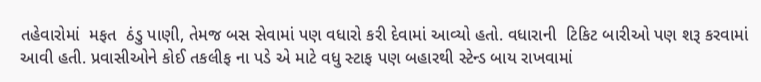તહેવારોમાં  મફત  ઠંડુ પાણી, તેમજ બસ સેવામાં પણ વધારો કરી દેવામાં આવ્યો હતો. વધારાની  ટિકિટ બારીઓ પણ શરૂ કરવામાં આવી હતી. પ્રવાસીઓને કોઈ તકલીફ ના પડે એ માટે વધુ સ્ટાફ પણ બહારથી સ્ટેન્ડ બાય રાખવામાં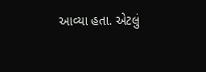આવ્યા હતા. એટલું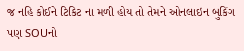જ નહિ કોઈને ટિકિટ ના મળી હોય તો તેમને ઓનલાઇન બુકિંગ પણ SOUનો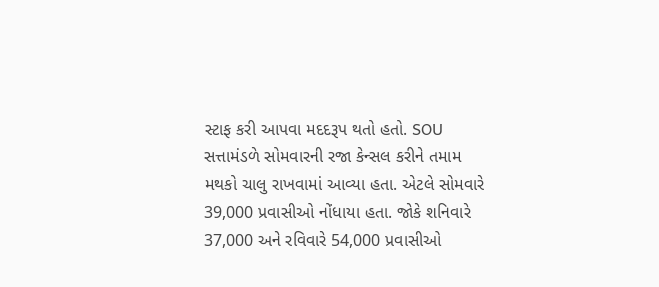સ્ટાફ કરી આપવા મદદરૂપ થતો હતો. SOU સત્તામંડળે સોમવારની રજા કેન્સલ કરીને તમામ મથકો ચાલુ રાખવામાં આવ્યા હતા. એટલે સોમવારે 39,000 પ્રવાસીઓ નોંધાયા હતા. જોકે શનિવારે 37,000 અને રવિવારે 54,000 પ્રવાસીઓ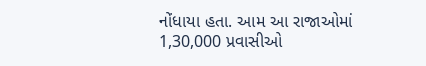નોંધાયા હતા. આમ આ રાજાઓમાં 1,30,000 પ્રવાસીઓ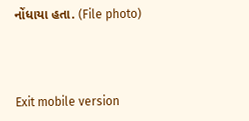નોંધાયા હતા. (File photo)



Exit mobile version